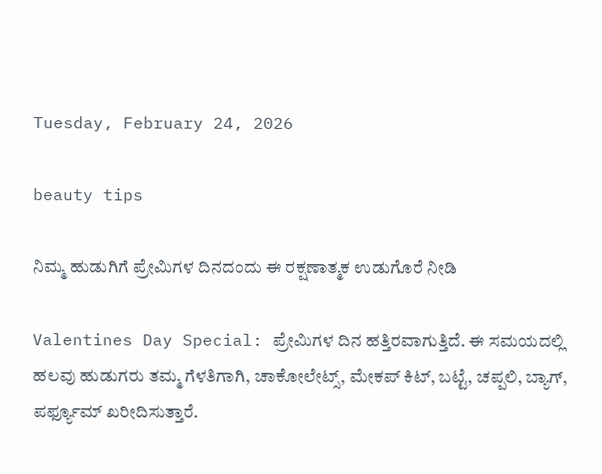Tuesday, February 24, 2026

beauty tips

ನಿಮ್ಮ ಹುಡುಗಿಗೆ ಪ್ರೇಮಿಗಳ ದಿನದಂದು ಈ ರಕ್ಷಣಾತ್ಮಕ ಉಡುಗೊರೆ ನೀಡಿ

Valentines Day Special: ಪ್ರೇಮಿಗಳ ದಿನ ಹತ್ತಿರವಾಗುತ್ತಿದೆ. ಈ ಸಮಯದಲ್ಲಿ ಹಲವು ಹುಡುಗರು ತಮ್ಮ ಗೆಳತಿಗಾಗಿ, ಚಾಕೋಲೇಟ್ಸ್, ಮೇಕಪ್ ಕಿಟ್, ಬಟ್ಟೆ, ಚಪ್ಪಲಿ, ಬ್ಯಾಗ್, ಪರ್ಫ್ಯೂಮ್ ಖರೀದಿಸುತ್ತಾರೆ.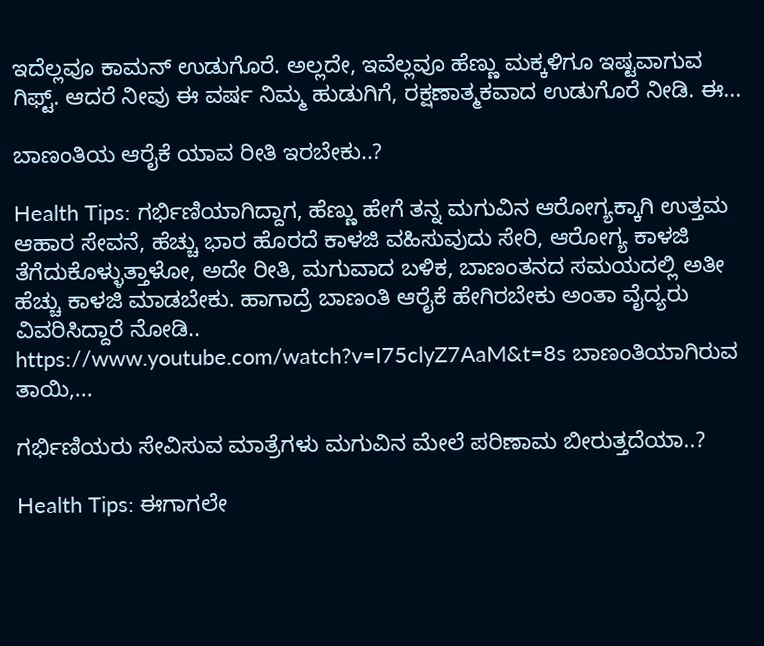ಇದೆಲ್ಲವೂ ಕಾಮನ್ ಉಡುಗೊರೆ. ಅಲ್ಲದೇ, ಇವೆಲ್ಲವೂ ಹೆಣ್ಣು ಮಕ್ಕಳಿಗೂ ಇಷ್ಟವಾಗುವ ಗಿಫ್ಟ್‌. ಆದರೆ ನೀವು ಈ ವರ್ಷ ನಿಮ್ಮ ಹುಡುಗಿಗೆ, ರಕ್ಷಣಾತ್ಮಕವಾದ ಉಡುಗೊರೆ ನೀಡಿ. ಈ...

ಬಾಣಂತಿಯ ಆರೈಕೆ ಯಾವ ರೀತಿ ಇರಬೇಕು..?

Health Tips: ಗರ್ಭಿಣಿಯಾಗಿದ್ದಾಗ, ಹೆಣ್ಣು ಹೇಗೆ ತನ್ನ ಮಗುವಿನ ಆರೋಗ್ಯಕ್ಕಾಗಿ ಉತ್ತಮ ಆಹಾರ ಸೇವನೆ, ಹೆಚ್ಚು ಭಾರ ಹೊರದೆ ಕಾಳಜಿ ವಹಿಸುವುದು ಸೇರಿ, ಆರೋಗ್ಯ ಕಾಳಜಿ ತೆಗೆದುಕೊಳ್ಳುತ್ತಾಳೋ, ಅದೇ ರೀತಿ, ಮಗುವಾದ ಬಳಿಕ, ಬಾಣಂತನದ ಸಮಯದಲ್ಲಿ ಅತೀ ಹೆಚ್ಚು ಕಾಳಜಿ ಮಾಡಬೇಕು. ಹಾಗಾದ್ರೆ ಬಾಣಂತಿ ಆರೈಕೆ ಹೇಗಿರಬೇಕು ಅಂತಾ ವೈದ್ಯರು ವಿವರಿಸಿದ್ದಾರೆ ನೋಡಿ.. https://www.youtube.com/watch?v=I75clyZ7AaM&t=8s ಬಾಣಂತಿಯಾಗಿರುವ ತಾಯಿ,...

ಗರ್ಭಿಣಿಯರು ಸೇವಿಸುವ ಮಾತ್ರೆಗಳು ಮಗುವಿನ ಮೇಲೆ ಪರಿಣಾಮ ಬೀರುತ್ತದೆಯಾ..?

Health Tips: ಈಗಾಗಲೇ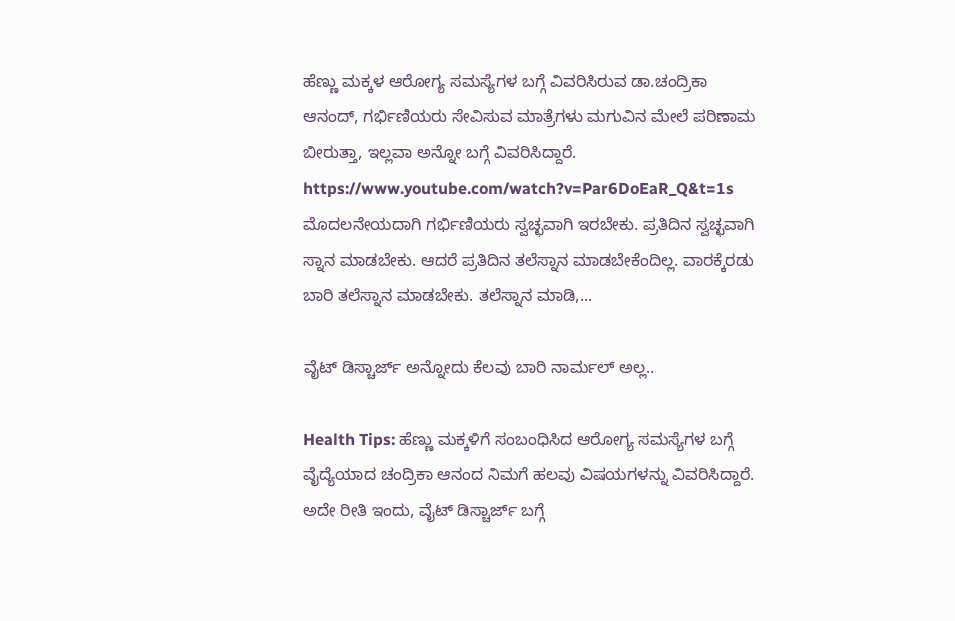ಹೆಣ್ಣು ಮಕ್ಕಳ ಆರೋಗ್ಯ ಸಮಸ್ಯೆಗಳ ಬಗ್ಗೆ ವಿವರಿಸಿರುವ ಡಾ.ಚಂದ್ರಿಕಾ ಆನಂದ್, ಗರ್ಭಿಣಿಯರು ಸೇವಿಸುವ ಮಾತ್ರೆಗಳು ಮಗುವಿನ ಮೇಲೆ ಪರಿಣಾಮ ಬೀರುತ್ತಾ, ಇಲ್ಲವಾ ಅನ್ನೋ ಬಗ್ಗೆ ವಿವರಿಸಿದ್ದಾರೆ. https://www.youtube.com/watch?v=Par6DoEaR_Q&t=1s ಮೊದಲನೇಯದಾಗಿ ಗರ್ಭಿಣಿಯರು ಸ್ವಚ್ಛವಾಗಿ ಇರಬೇಕು. ಪ್ರತಿದಿನ ಸ್ವಚ್ಛವಾಗಿ ಸ್ನಾನ ಮಾಡಬೇಕು. ಆದರೆ ಪ್ರತಿದಿನ ತಲೆಸ್ನಾನ ಮಾಡಬೇಕೆಂದಿಲ್ಲ. ವಾರಕ್ಕೆರಡು ಬಾರಿ ತಲೆಸ್ನಾನ ಮಾಡಬೇಕು. ತಲೆಸ್ನಾನ ಮಾಡಿ,...

ವೈಟ್ ಡಿಸ್ಚಾರ್ಜ್ ಅನ್ನೋದು ಕೆಲವು ಬಾರಿ ನಾರ್ಮಲ್ ಅಲ್ಲ..

Health Tips: ಹೆಣ್ಣು ಮಕ್ಕಳಿಗೆ ಸಂಬಂಧಿಸಿದ ಆರೋಗ್ಯ ಸಮಸ್ಯೆಗಳ ಬಗ್ಗೆ ವೈದ್ಯೆಯಾದ ಚಂದ್ರಿಕಾ ಆನಂದ ನಿಮಗೆ ಹಲವು ವಿಷಯಗಳನ್ನು ವಿವರಿಸಿದ್ದಾರೆ. ಅದೇ ರೀತಿ ಇಂದು, ವೈಟ್ ಡಿಸ್ಚಾರ್ಜ್ ಬಗ್ಗೆ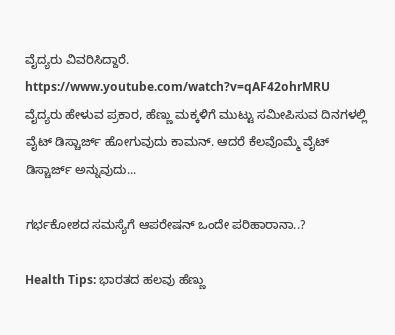ವೈದ್ಯರು ವಿವರಿಸಿದ್ದಾರೆ. https://www.youtube.com/watch?v=qAF42ohrMRU ವೈದ್ಯರು ಹೇಳುವ ಪ್ರಕಾರ, ಹೆಣ್ಣು ಮಕ್ಕಳಿಗೆ ಮುಟ್ಟು ಸಮೀಪಿಸುವ ದಿನಗಳಲ್ಲಿ ವೈಟ್ ಡಿಸ್ಚಾರ್ಜ್ ಹೋಗುವುದು ಕಾಮನ್. ಆದರೆ ಕೆಲವೊಮ್ಮೆ ವೈಟ್ ಡಿಸ್ಚಾರ್ಜ್ ಅನ್ನುವುದು...

ಗರ್ಭಕೋಶದ ಸಮಸ್ಯೆಗೆ ಆಪರೇಷನ್ ಒಂದೇ ಪರಿಹಾರಾನಾ..?

Health Tips: ಭಾರತದ ಹಲವು ಹೆಣ್ಣು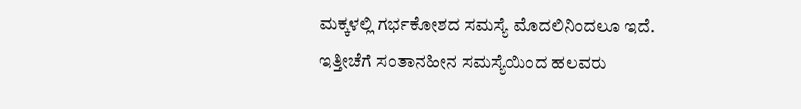ಮಕ್ಕಳಲ್ಲಿ ಗರ್ಭಕೋಶದ ಸಮಸ್ಯೆ ಮೊದಲಿನಿಂದಲೂ ಇದೆ. ಇತ್ತೀಚೆಗೆ ಸಂತಾನಹೀನ ಸಮಸ್ಯೆಯಿಂದ ಹಲವರು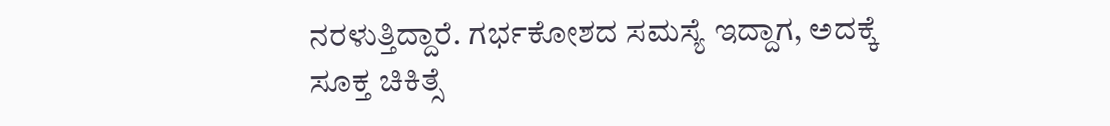ನರಳುತ್ತಿದ್ದಾರೆ. ಗರ್ಭಕೋಶದ ಸಮಸ್ಯೆ ಇದ್ದಾಗ, ಅದಕ್ಕೆ ಸೂಕ್ತ ಚಿಕಿತ್ಸೆ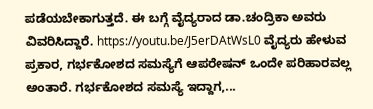ಪಡೆಯಬೇಕಾಗುತ್ತದೆ. ಈ ಬಗ್ಗೆ ವೈದ್ಯರಾದ ಡಾ.ಚಂದ್ರಿಕಾ ಅವರು ವಿವರಿಸಿದ್ದಾರೆ. https://youtu.be/J5erDAtWsL0 ವೈದ್ಯರು ಹೇಳುವ ಪ್ರಕಾರ, ಗರ್ಭಕೋಶದ ಸಮಸ್ಯೆಗೆ ಆಪರೇಷನ್ ಒಂದೇ ಪರಿಹಾರವಲ್ಲ ಅಂತಾರೆ. ಗರ್ಭಕೋಶದ ಸಮಸ್ಯೆ ಇದ್ದಾಗ,...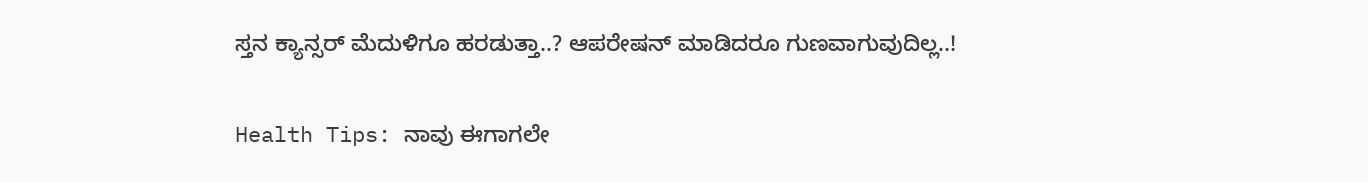ಸ್ತನ ಕ್ಯಾನ್ಸರ್ ಮೆದುಳಿಗೂ ಹರಡುತ್ತಾ..? ಆಪರೇಷನ್ ಮಾಡಿದರೂ ಗುಣವಾಗುವುದಿಲ್ಲ..!

Health Tips: ನಾವು ಈಗಾಗಲೇ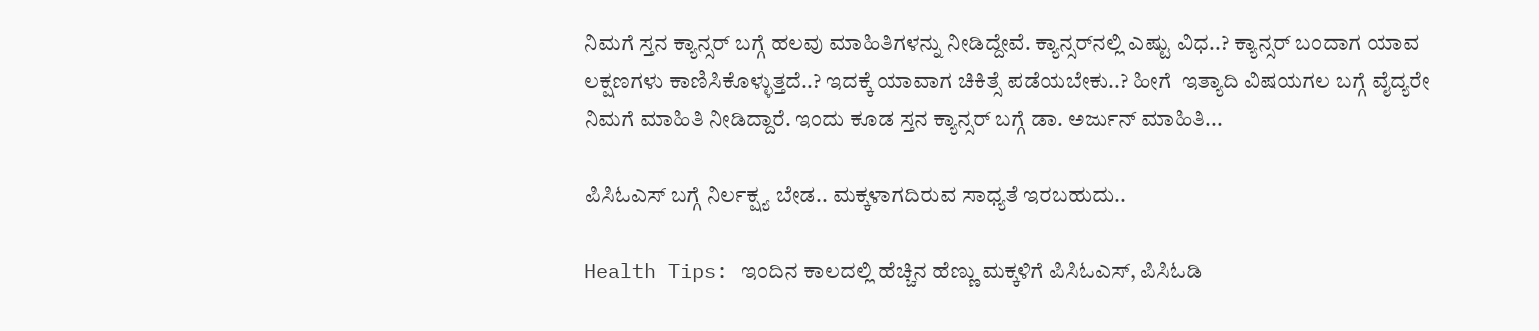ನಿಮಗೆ ಸ್ತನ ಕ್ಯಾನ್ಸರ್ ಬಗ್ಗೆ ಹಲವು ಮಾಹಿತಿಗಳನ್ನು ನೀಡಿದ್ದೇವೆ. ಕ್ಯಾನ್ಸರ್‌ನಲ್ಲಿ ಎಷ್ಟು ವಿಧ..? ಕ್ಯಾನ್ಸರ್ ಬಂದಾಗ ಯಾವ ಲಕ್ಷಣಗಳು ಕಾಣಿಸಿಕೊಳ್ಳುತ್ತದೆ..? ಇದಕ್ಕೆ ಯಾವಾಗ ಚಿಕಿತ್ಸೆ ಪಡೆಯಬೇಕು..? ಹೀಗೆ  ಇತ್ಯಾದಿ ವಿಷಯಗಲ ಬಗ್ಗೆ ವೈದ್ಯರೇ ನಿಮಗೆ ಮಾಹಿತಿ ನೀಡಿದ್ದಾರೆ. ಇಂದು ಕೂಡ ಸ್ತನ ಕ್ಯಾನ್ಸರ್ ಬಗ್ಗೆ ಡಾ. ಅರ್ಜುನ್ ಮಾಹಿತಿ...

ಪಿಸಿಓಎಸ್ ಬಗ್ಗೆ ನಿರ್ಲಕ್ಷ್ಯ ಬೇಡ.. ಮಕ್ಕಳಾಗದಿರುವ ಸಾಧ್ಯತೆ ಇರಬಹುದು..

Health Tips: ಇಂದಿನ ಕಾಲದಲ್ಲಿ ಹೆಚ್ಚಿನ ಹೆಣ್ಣು ಮಕ್ಕಳಿಗೆ ಪಿಸಿಓಎಸ್, ಪಿಸಿಓಡಿ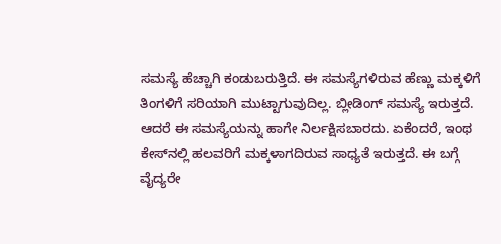ಸಮಸ್ಯೆ ಹೆಚ್ಚಾಗಿ ಕಂಡುಬರುತ್ತಿದೆ. ಈ ಸಮಸ್ಯೆಗಳಿರುವ ಹೆಣ್ಣು ಮಕ್ಕಳಿಗೆ ತಿಂಗಳಿಗೆ ಸರಿಯಾಗಿ ಮುಟ್ಟಾಗುವುದಿಲ್ಲ. ಬ್ಲೀಡಿಂಗ್ ಸಮಸ್ಯೆ ಇರುತ್ತದೆ. ಆದರೆ ಈ ಸಮಸ್ಯೆಯನ್ನು ಹಾಗೇ ನಿರ್ಲಕ್ಷಿಸಬಾರದು. ಏಕೆಂದರೆ, ಇಂಥ ಕೇಸ್‌ನಲ್ಲಿ ಹಲವರಿಗೆ ಮಕ್ಕಳಾಗದಿರುವ ಸಾಧ್ಯತೆ ಇರುತ್ತದೆ. ಈ ಬಗ್ಗೆ ವೈದ್ಯರೇ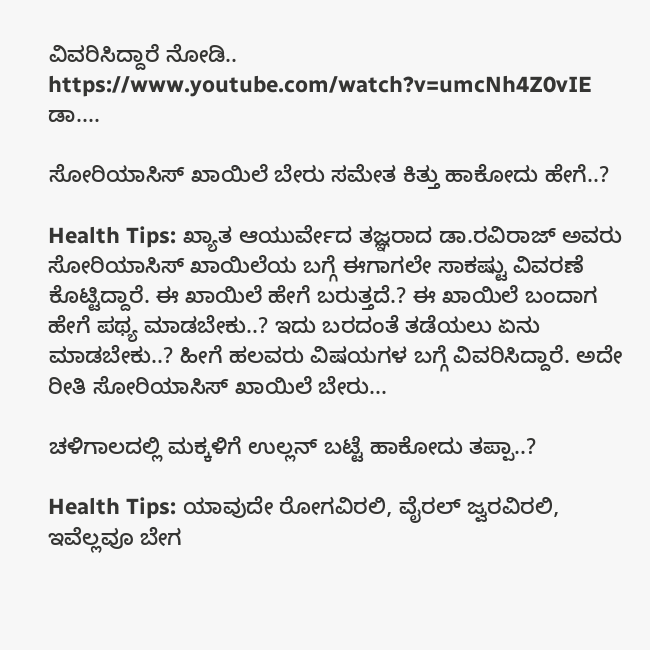ವಿವರಿಸಿದ್ದಾರೆ ನೋಡಿ.. https://www.youtube.com/watch?v=umcNh4Z0vIE ಡಾ....

ಸೋರಿಯಾಸಿಸ್ ಖಾಯಿಲೆ ಬೇರು ಸಮೇತ ಕಿತ್ತು ಹಾಕೋದು ಹೇಗೆ..?

Health Tips: ಖ್ಯಾತ ಆಯುರ್ವೇದ ತಜ್ಞರಾದ ಡಾ.ರವಿರಾಜ್ ಅವರು ಸೋರಿಯಾಸಿಸ್ ಖಾಯಿಲೆಯ ಬಗ್ಗೆ ಈಗಾಗಲೇ ಸಾಕಷ್ಟು ವಿವರಣೆ ಕೊಟ್ಟಿದ್ದಾರೆ. ಈ ಖಾಯಿಲೆ ಹೇಗೆ ಬರುತ್ತದೆ.? ಈ ಖಾಯಿಲೆ ಬಂದಾಗ ಹೇಗೆ ಪಥ್ಯ ಮಾಡಬೇಕು..? ಇದು ಬರದಂತೆ ತಡೆಯಲು ಏನು ಮಾಡಬೇಕು..? ಹೀಗೆ ಹಲವರು ವಿಷಯಗಳ ಬಗ್ಗೆ ವಿವರಿಸಿದ್ದಾರೆ. ಅದೇ ರೀತಿ ಸೋರಿಯಾಸಿಸ್ ಖಾಯಿಲೆ ಬೇರು...

ಚಳಿಗಾಲದಲ್ಲಿ ಮಕ್ಕಳಿಗೆ ಉಲ್ಲನ್ ಬಟ್ಟೆ ಹಾಕೋದು ತಪ್ಪಾ..?

Health Tips: ಯಾವುದೇ ರೋಗವಿರಲಿ, ವೈರಲ್ ಜ್ವರವಿರಲಿ, ಇವೆಲ್ಲವೂ ಬೇಗ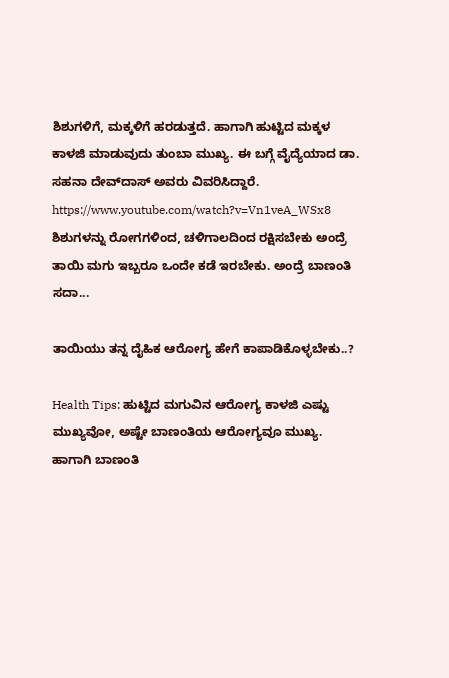ಶಿಶುಗಳಿಗೆ, ಮಕ್ಕಳಿಗೆ ಹರಡುತ್ತದೆ. ಹಾಗಾಗಿ ಹುಟ್ಟಿದ ಮಕ್ಕಳ ಕಾಳಜಿ ಮಾಡುವುದು ತುಂಬಾ ಮುಖ್ಯ. ಈ ಬಗ್ಗೆ ವೈದ್ಯೆಯಾದ ಡಾ. ಸಹನಾ ದೇವ್‌ದಾಸ್ ಅವರು ವಿವರಿಸಿದ್ದಾರೆ. https://www.youtube.com/watch?v=Vn1veA_WSx8 ಶಿಶುಗಳನ್ನು ರೋಗಗಳಿಂದ, ಚಳಿಗಾಲದಿಂದ ರಕ್ಷಿಸಬೇಕು ಅಂದ್ರೆ ತಾಯಿ ಮಗು ಇಬ್ಬರೂ ಒಂದೇ ಕಡೆ ಇರಬೇಕು. ಅಂದ್ರೆ ಬಾಣಂತಿ ಸದಾ...

ತಾಯಿಯು ತನ್ನ ದೈಹಿಕ ಆರೋಗ್ಯ ಹೇಗೆ ಕಾಪಾಡಿಕೊಳ್ಳಬೇಕು..?

Health Tips: ಹುಟ್ಟಿದ ಮಗುವಿನ ಆರೋಗ್ಯ ಕಾಳಜಿ ಎಷ್ಟು ಮುಖ್ಯವೋ, ಅಷ್ಟೇ ಬಾಣಂತಿಯ ಆರೋಗ್ಯವೂ ಮುಖ್ಯ. ಹಾಗಾಗಿ ಬಾಣಂತಿ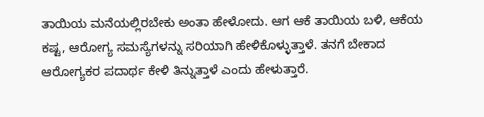ತಾಯಿಯ ಮನೆಯಲ್ಲಿರಬೇಕು ಅಂತಾ ಹೇಳೋದು. ಆಗ ಆಕೆ ತಾಯಿಯ ಬಳಿ, ಆಕೆಯ ಕಷ್ಟ, ಆರೋಗ್ಯ ಸಮಸ್ಯೆಗಳನ್ನು ಸರಿಯಾಗಿ ಹೇಳಿಕೊಳ್ಳುತ್ತಾಳೆ. ತನಗೆ ಬೇಕಾದ ಆರೋಗ್ಯಕರ ಪದಾರ್ಥ ಕೇಳಿ ತಿನ್ನುತ್ತಾಳೆ ಎಂದು ಹೇಳುತ್ತಾರೆ.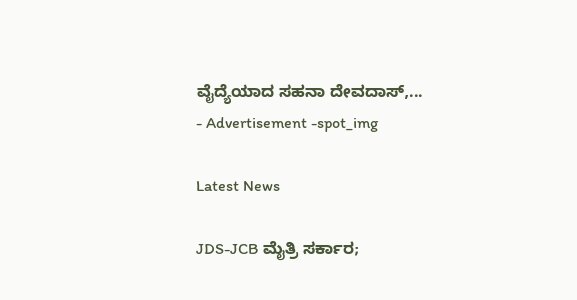ವೈದ್ಯೆಯಾದ ಸಹನಾ ದೇವದಾಸ್,...
- Advertisement -spot_img

Latest News

JDS-JCB ಮೈತ್ರಿ ಸರ್ಕಾರ;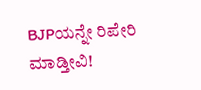BJPಯನ್ನೇ ರಿಪೇರಿ ಮಾಡ್ತೀವಿ!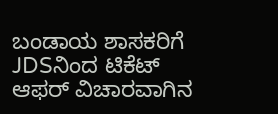ಬಂಡಾಯ ಶಾಸಕರಿಗೆ JDSನಿಂದ ಟಿಕೆಟ್ ಆಫರ್‌ ವಿಚಾರವಾಗಿನ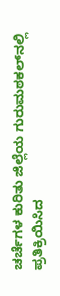ಚರ್ಚೆಗಳ ಕುರಿತು ಜಿಲ್ಲೆಯ ಗುರುಮಠಕಲ್‌ನಲ್ಲಿ ಪ್ರತಿಕ್ರಿಯಿಸಿದ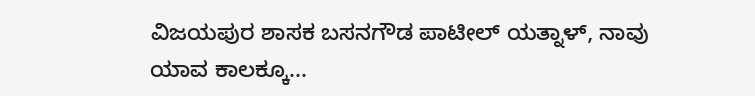ವಿಜಯಪುರ ಶಾಸಕ ಬಸನಗೌಡ ಪಾಟೀಲ್‌ ಯತ್ನಾಳ್‌, ನಾವು ಯಾವ ಕಾಲಕ್ಕೂ...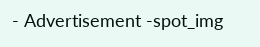- Advertisement -spot_img